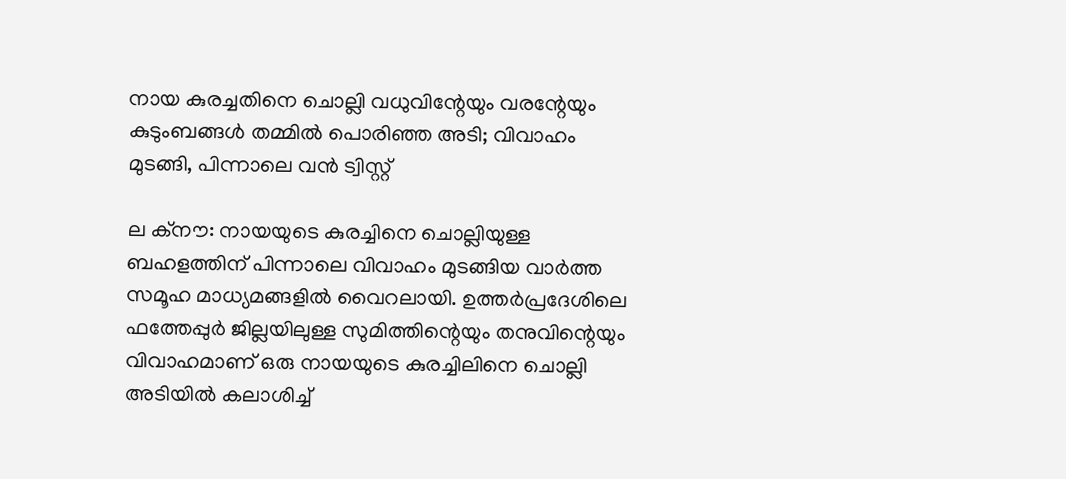നായ കുരച്ചതിനെ ചൊല്ലി വധുവിന്റേയും വരന്റേയും കുടുംബങ്ങള്‍ തമ്മില്‍ പൊരിഞ്ഞ അടി; വിവാഹം മുടങ്ങി, പിന്നാലെ വന്‍ ട്വിസ്റ്റ്

ല ക്‌നൗ: നായയുടെ കുരച്ചിനെ ചൊല്ലിയുള്ള ബഹളത്തിന് പിന്നാലെ വിവാഹം മുടങ്ങിയ വാര്‍ത്ത സമൂഹ മാധ്യമങ്ങളില്‍ വൈറലായി. ഉത്തര്‍പ്രദേശിലെ ഫത്തേപ്പുര്‍ ജില്ലയിലുള്ള സുമിത്തിന്റെയും തനുവിന്റെയും വിവാഹമാണ് ഒരു നായയുടെ കുരച്ചിലിനെ ചൊല്ലി അടിയില്‍ കലാശിച്ച്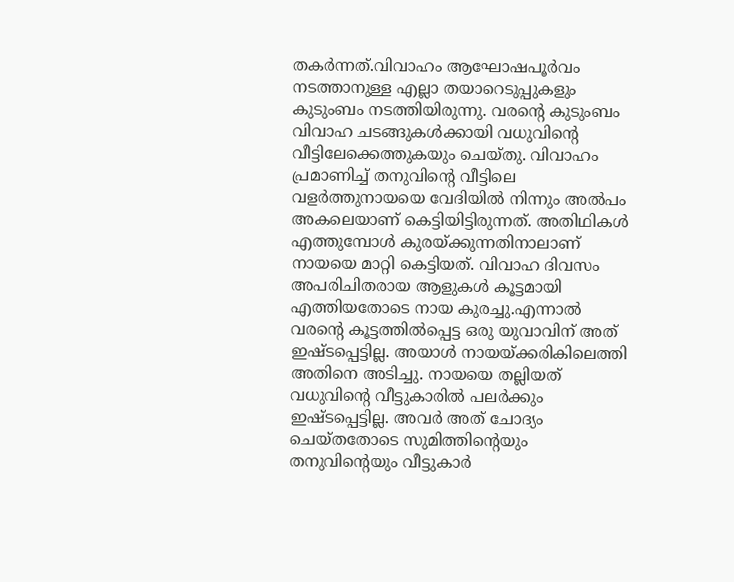തകര്‍ന്നത്.വിവാഹം ആഘോഷപൂര്‍വം നടത്താനുള്ള എല്ലാ തയാറെടുപ്പുകളും കുടുംബം നടത്തിയിരുന്നു. വരന്റെ കുടുംബം വിവാഹ ചടങ്ങുകള്‍ക്കായി വധുവിന്റെ വീട്ടിലേക്കെത്തുകയും ചെയ്തു. വിവാഹം പ്രമാണിച്ച് തനുവിന്റെ വീട്ടിലെ വളര്‍ത്തുനായയെ വേദിയില്‍ നിന്നും അല്‍പം അകലെയാണ് കെട്ടിയിട്ടിരുന്നത്. അതിഥികള്‍ എത്തുമ്പോള്‍ കുരയ്ക്കുന്നതിനാലാണ് നായയെ മാറ്റി കെട്ടിയത്. വിവാഹ ദിവസം അപരിചിതരായ ആളുകള്‍ കൂട്ടമായി എത്തിയതോടെ നായ കുരച്ചു.എന്നാല്‍ വരന്റെ കൂട്ടത്തില്‍പ്പെട്ട ഒരു യുവാവിന് അത് ഇഷ്ടപ്പെട്ടില്ല. അയാള്‍ നായയ്ക്കരികിലെത്തി അതിനെ അടിച്ചു. നായയെ തല്ലിയത് വധുവിന്റെ വീട്ടുകാരില്‍ പലര്‍ക്കും ഇഷ്ടപ്പെട്ടില്ല. അവര്‍ അത് ചോദ്യം ചെയ്തതോടെ സുമിത്തിന്റെയും തനുവിന്റെയും വീട്ടുകാര്‍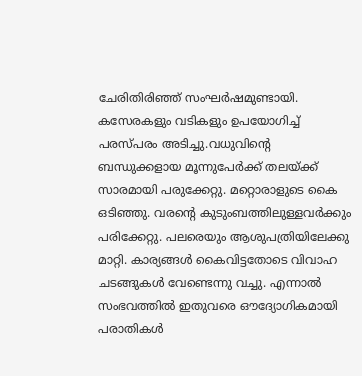ചേരിതിരിഞ്ഞ് സംഘര്‍ഷമുണ്ടായി. കസേരകളും വടികളും ഉപയോഗിച്ച് പരസ്പരം അടിച്ചു.വധുവിന്റെ ബന്ധുക്കളായ മൂന്നുപേര്‍ക്ക് തലയ്ക്ക് സാരമായി പരുക്കേറ്റു. മറ്റൊരാളുടെ കൈ ഒടിഞ്ഞു. വരന്റെ കുടുംബത്തിലുള്ളവര്‍ക്കും പരിക്കേറ്റു. പലരെയും ആശുപത്രിയിലേക്കു മാറ്റി. കാര്യങ്ങള്‍ കൈവിട്ടതോടെ വിവാഹ ചടങ്ങുകള്‍ വേണ്ടെന്നു വച്ചു. എന്നാല്‍ സംഭവത്തില്‍ ഇതുവരെ ഔദ്യോഗികമായി പരാതികള്‍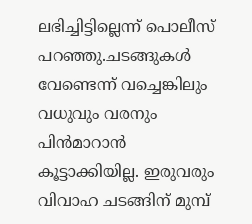ലഭിച്ചിട്ടില്ലെന്ന് പൊലീസ് പറഞ്ഞു.ചടങ്ങുകള്‍ വേണ്ടെന്ന് വച്ചെങ്കിലും വധുവും വരനും പിന്‍മാറാന്‍ കൂട്ടാക്കിയില്ല. ഇരുവരും വിവാഹ ചടങ്ങിന് മുമ്പ്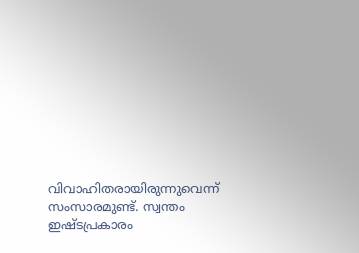വിവാഹിതരായിരുന്നുവെന്ന് സംസാരമുണ്ട്. സ്വന്തം ഇഷ്ടപ്രകാരം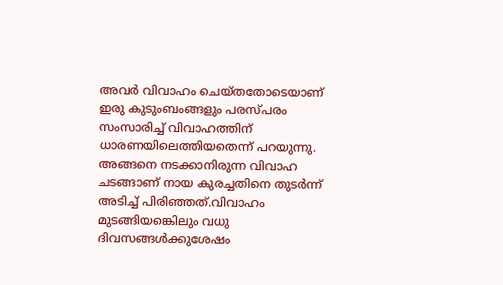അവര്‍ വിവാഹം ചെയ്തതോടെയാണ് ഇരു കുടുംബംങ്ങളും പരസ്പരം സംസാരിച്ച് വിവാഹത്തിന് ധാരണയിലെത്തിയതെന്ന് പറയുന്നു. അങ്ങനെ നടക്കാനിരുന്ന വിവാഹ ചടങ്ങാണ് നായ കുരച്ചതിനെ തുടര്‍ന്ന് അടിച്ച് പിരിഞ്ഞത്.വിവാഹം മുടങ്ങിയങ്കെിലും വധു ദിവസങ്ങള്‍ക്കുശേഷം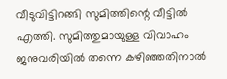വീടുവിട്ടിറങ്ങി സുമിത്തിന്റെ വീട്ടില്‍ എത്തി. സുമിത്തുമായുള്ള വിവാഹം ജനുവരിയില്‍ തന്നെ കഴിഞ്ഞതിനാല്‍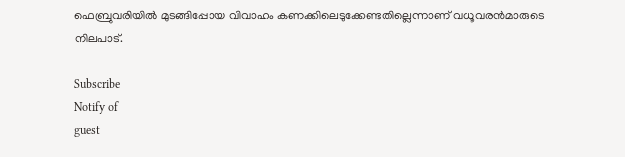ഫെബ്രുവരിയില്‍ മുടങ്ങിപ്പോയ വിവാഹം കണക്കിലെടുക്കേണ്ടതില്ലെന്നാണ് വധൂവരന്‍മാരുടെ നിലപാട്.

Subscribe
Notify of
guest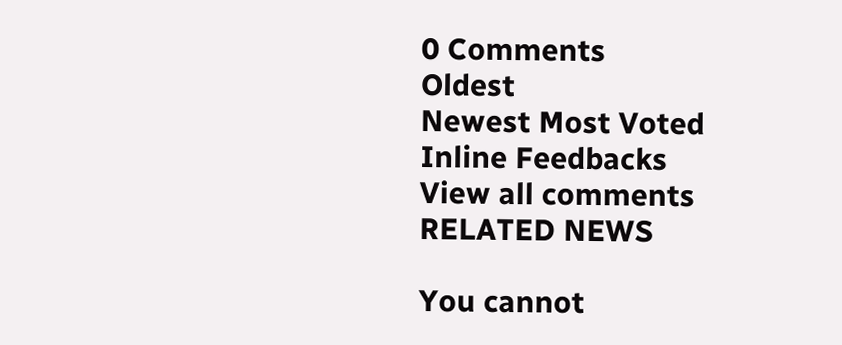0 Comments
Oldest
Newest Most Voted
Inline Feedbacks
View all comments
RELATED NEWS

You cannot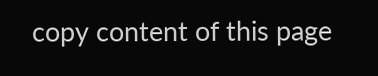copy content of this page